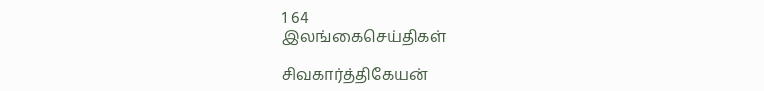1 64
இலங்கைசெய்திகள்

சிவகார்த்திகேயன்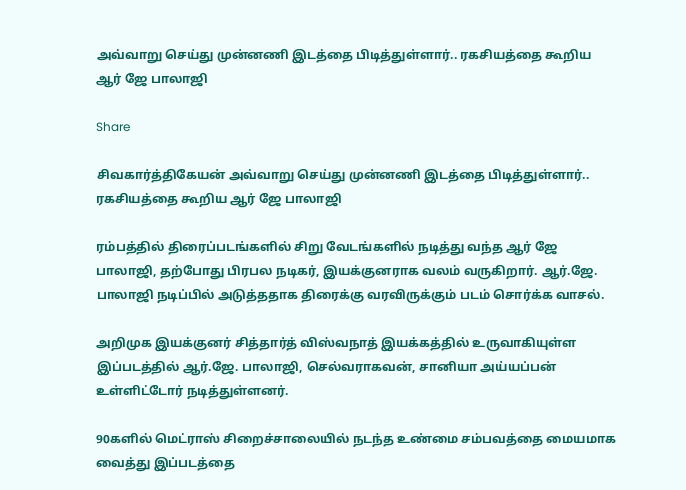அவ்வாறு செய்து முன்னணி இடத்தை பிடித்துள்ளார்.. ரகசியத்தை கூறிய ஆர் ஜே பாலாஜி

Share

சிவகார்த்திகேயன் அவ்வாறு செய்து முன்னணி இடத்தை பிடித்துள்ளார்.. ரகசியத்தை கூறிய ஆர் ஜே பாலாஜி

ரம்பத்தில் திரைப்படங்களில் சிறு வேடங்களில் நடித்து வந்த ஆர் ஜே பாலாஜி, தற்போது பிரபல நடிகர், இயக்குனராக வலம் வருகிறார். ஆர்.ஜே. பாலாஜி நடிப்பில் அடுத்ததாக திரைக்கு வரவிருக்கும் படம் சொர்க்க வாசல்.

அறிமுக இயக்குனர் சித்தார்த் விஸ்வநாத் இயக்கத்தில் உருவாகியுள்ள இப்படத்தில் ஆர்.ஜே. பாலாஜி, செல்வராகவன், சானியா அய்யப்பன் உள்ளிட்டோர் நடித்துள்ளனர்.

90களில் மெட்ராஸ் சிறைச்சாலையில் நடந்த உண்மை சம்பவத்தை மையமாக வைத்து இப்படத்தை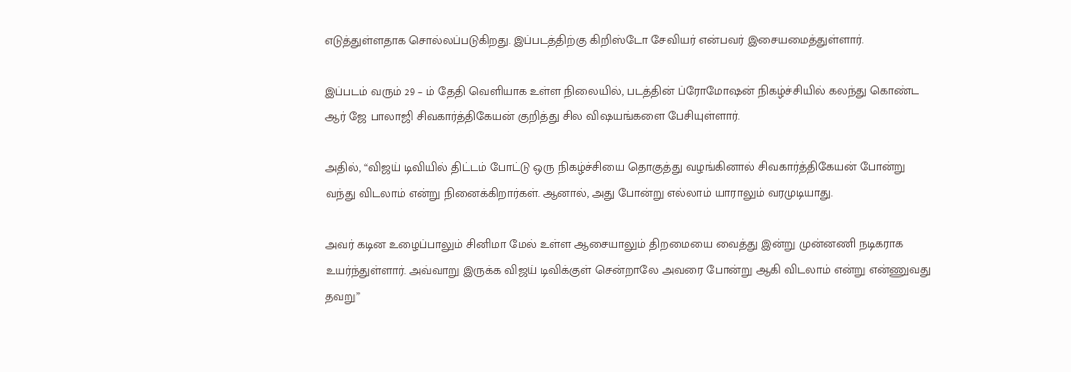எடுத்துள்ளதாக சொல்லப்படுகிறது. இப்படத்திற்கு கிறிஸ்டோ சேவியர் என்பவர் இசையமைத்துள்ளார்.

இப்படம் வரும் 29 – ம் தேதி வெளியாக உள்ள நிலையில், படத்தின் ப்ரோமோஷன் நிகழ்ச்சியில் கலந்து கொண்ட ஆர் ஜே பாலாஜி சிவகார்த்திகேயன் குறித்து சில விஷயங்களை பேசியுள்ளார்.

அதில், “விஜய் டிவியில் திட்டம் போட்டு ஒரு நிகழ்ச்சியை தொகுத்து வழங்கினால் சிவகார்த்திகேயன் போன்று வந்து விடலாம் என்று நினைக்கிறார்கள். ஆனால், அது போன்று எல்லாம் யாராலும் வரமுடியாது.

அவர் கடின உழைப்பாலும் சினிமா மேல் உள்ள ஆசையாலும் திறமையை வைத்து இன்று முன்னணி நடிகராக உயர்ந்துள்ளார். அவ்வாறு இருக்க விஜய் டிவிக்குள் சென்றாலே அவரை போன்று ஆகி விடலாம் என்று என்ணுவது தவறு”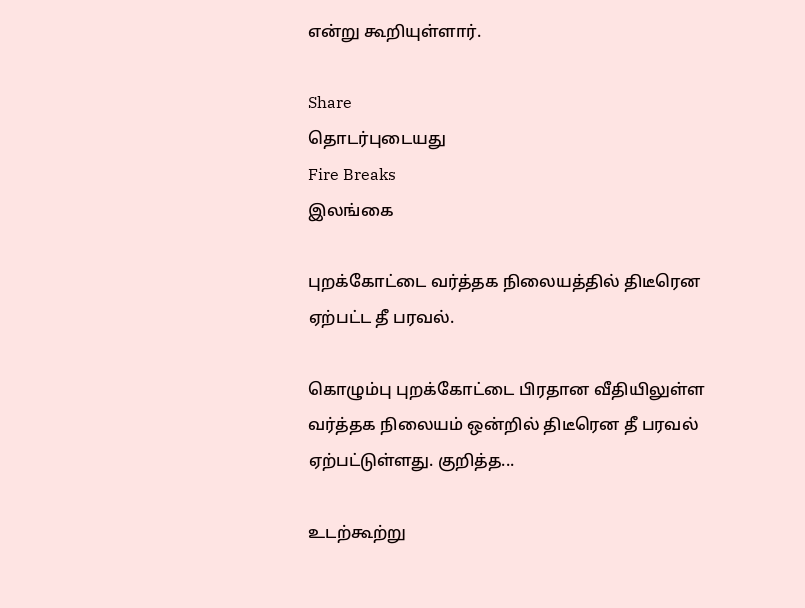என்று கூறியுள்ளார்.

Share
தொடர்புடையது
Fire Breaks
இலங்கை

புறக்கோட்டை வர்த்தக நிலையத்தில் திடீரென ஏற்பட்ட தீ பரவல்.

கொழும்பு புறக்கோட்டை பிரதான வீதியிலுள்ள வர்த்தக நிலையம் ஒன்றில் திடீரென தீ பரவல் ஏற்பட்டுள்ளது. குறித்த...

உடற்கூற்று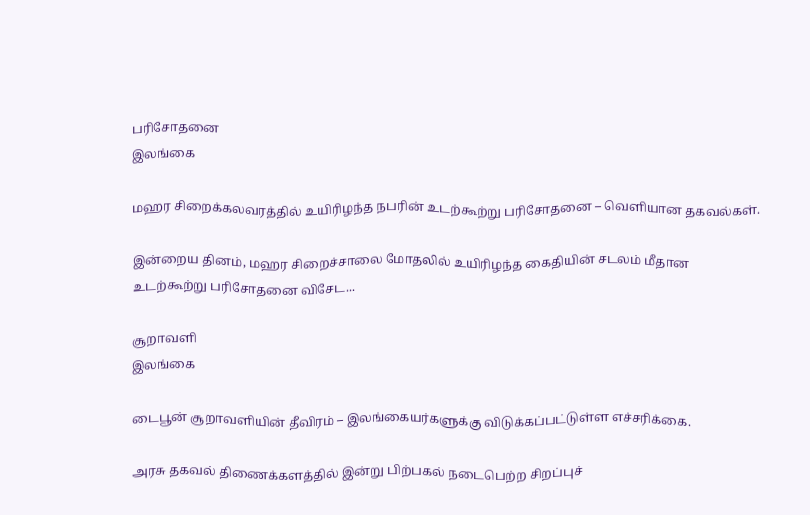பரிசோதனை
இலங்கை

மஹர சிறைக்கலவரத்தில் உயிரிழந்த நபரின் உடற்கூற்று பரிசோதனை – வெளியான தகவல்கள்.

இன்றைய தினம், மஹர சிறைச்சாலை மோதலில் உயிரிழந்த கைதியின் சடலம் மீதான உடற்கூற்று பரிசோதனை விசேட...

சூறாவளி
இலங்கை

டைபூன் சூறாவளியின் தீவிரம் – இலங்கையர்களுக்கு விடுக்கப்பட்டுள்ள எச்சரிக்கை.

அரசு தகவல் திணைக்களத்தில் இன்று பிற்பகல் நடைபெற்ற சிறப்புச்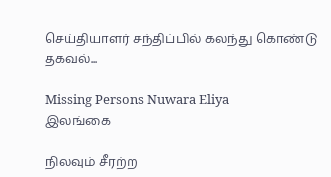செய்தியாளர் சந்திப்பில் கலந்து கொண்டு தகவல்...

Missing Persons Nuwara Eliya
இலங்கை

நிலவும் சீரற்ற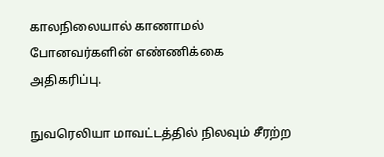காலநிலையால் காணாமல் போனவர்களின் எண்ணிக்கை அதிகரிப்பு.

நுவரெலியா மாவட்டத்தில் நிலவும் சீரற்ற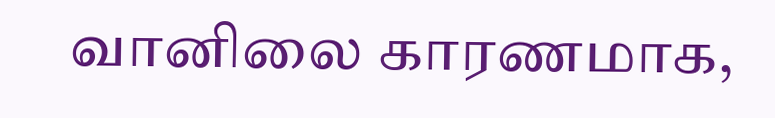வானிலை காரணமாக,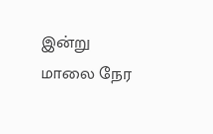இன்று மாலை நேர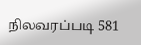நிலவரப்படி 581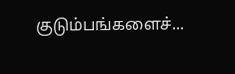குடும்பங்களைச்...